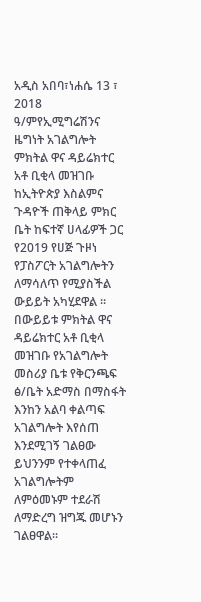አዲስ አበባ፣ነሐሴ 13 ፣ 2018 ዓ/ምየኢሚግሬሽንና ዜግነት አገልግሎት ምክትል ዋና ዳይሬክተር አቶ ቢቂላ መዝገቡ ከኢትዮጵያ እስልምና ጉዳዮች ጠቅላይ ምክር ቤት ከፍተኛ ሀላፊዎች ጋር የ2019 የሀጅ ጉዞነ የፓስፖርት አገልግሎትን ለማሳለጥ የሚያስችል ውይይት አካሂደዋል ፡፡
በውይይቱ ምክትል ዋና ዳይሬክተር አቶ ቢቂላ መዝገቡ የአገልግሎት መስሪያ ቤቱ የቅርንጫፍ ፅ/ቤት አድማስ በማስፋት እንከን አልባ ቀልጣፍ አገልግሎት እየሰጠ እንደሚገኝ ገልፀው ይህንንም የተቀላጠፈ አገልግሎትም ለምዕመኑም ተደራሽ ለማድረግ ዝግጁ መሆኑን ገልፀዋል፡፡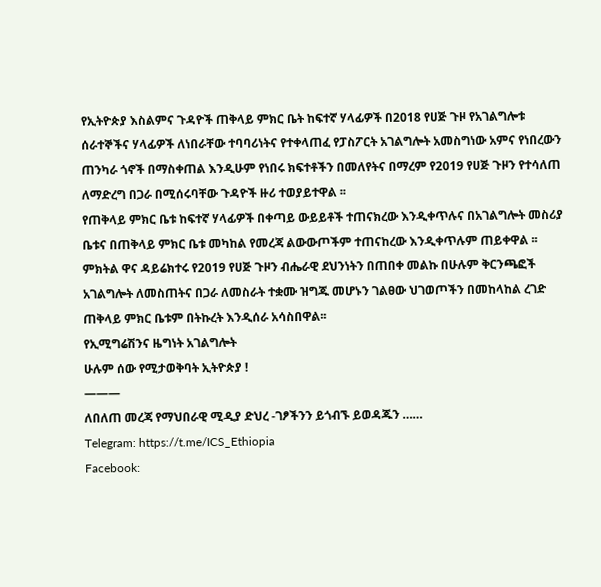የኢትዮጵያ እስልምና ጉዳዮች ጠቅላይ ምክር ቤት ከፍተኛ ሃላፊዎች በ2018 የሀጅ ጉዞ የአገልግሎቱ ሰራተኞችና ሃላፊዎች ለነበራቸው ተባባሪነትና የተቀላጠፈ የፓስፖርት አገልግሎት አመስግነው አምና የነበረውን ጠንካራ ጎኖች በማስቀጠል እንዲሁም የነበሩ ክፍተቶችን በመለየትና በማረም የ2019 የሀጅ ጉዞን የተሳለጠ ለማድረግ በጋራ በሚሰሩባቸው ጉዳዮች ዙሪ ተወያይተዋል ፡፡
የጠቅላይ ምክር ቤቱ ከፍተኛ ሃላፊዎች በቀጣይ ውይይቶች ተጠናክረው እንዲቀጥሉና በአገልግሎት መስሪያ ቤቱና በጠቅላይ ምክር ቤቱ መካከል የመረጃ ልውውጦችም ተጠናከረው እንዲቀጥሉም ጠይቀዋል ፡፡
ምክትል ዋና ዳይሬክተሩ የ2019 የሀጅ ጉዞን ብሔራዊ ደህንነትን በጠበቀ መልኩ በሁሉም ቅርንጫፎች አገልግሎት ለመስጠትና በጋራ ለመስራት ተቋሙ ዝግጁ መሆኑን ገልፀው ህገወጦችን በመከላከል ረገድ ጠቅላይ ምክር ቤቱም በትኩረት እንዲሰራ አሳስበዋል፡፡
የኢሚግሬሽንና ዜግነት አገልግሎት
ሁሉም ሰው የሚታወቅባት ኢትዮጵያ !
———
ለበለጠ መረጃ የማህበራዊ ሚዲያ ድህረ -ገፆችንን ይጎብኙ ይወዳጁን ……
Telegram: https://t.me/ICS_Ethiopia
Facebook: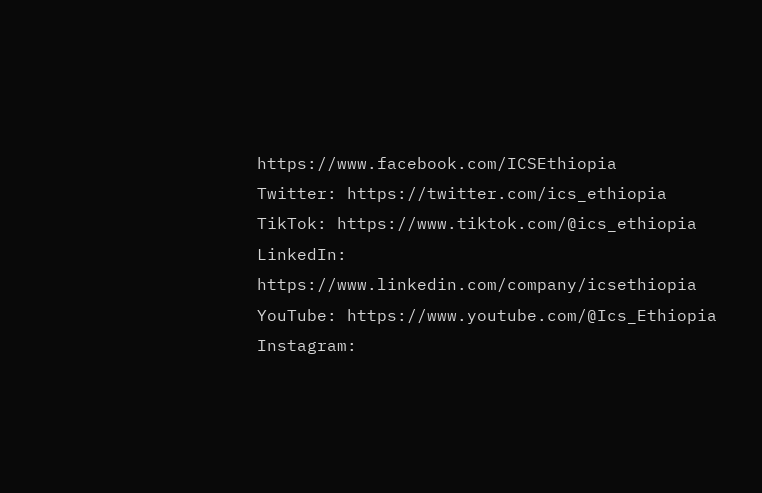https://www.facebook.com/ICSEthiopia
Twitter: https://twitter.com/ics_ethiopia
TikTok: https://www.tiktok.com/@ics_ethiopia
LinkedIn: https://www.linkedin.com/company/icsethiopia
YouTube: https://www.youtube.com/@Ics_Ethiopia
Instagram: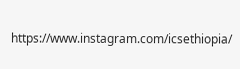https://www.instagram.com/icsethiopia/